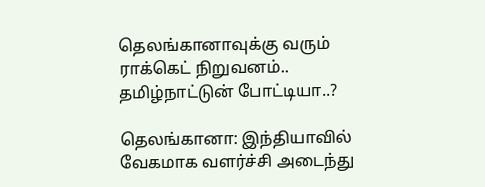தெலங்கானாவுக்கு வரும் ராக்கெட் நிறுவனம்.. தமிழ்நாட்டுன் போட்டியா..?

தெலங்கானா: இந்தியாவில் வேகமாக வளர்ச்சி அடைந்து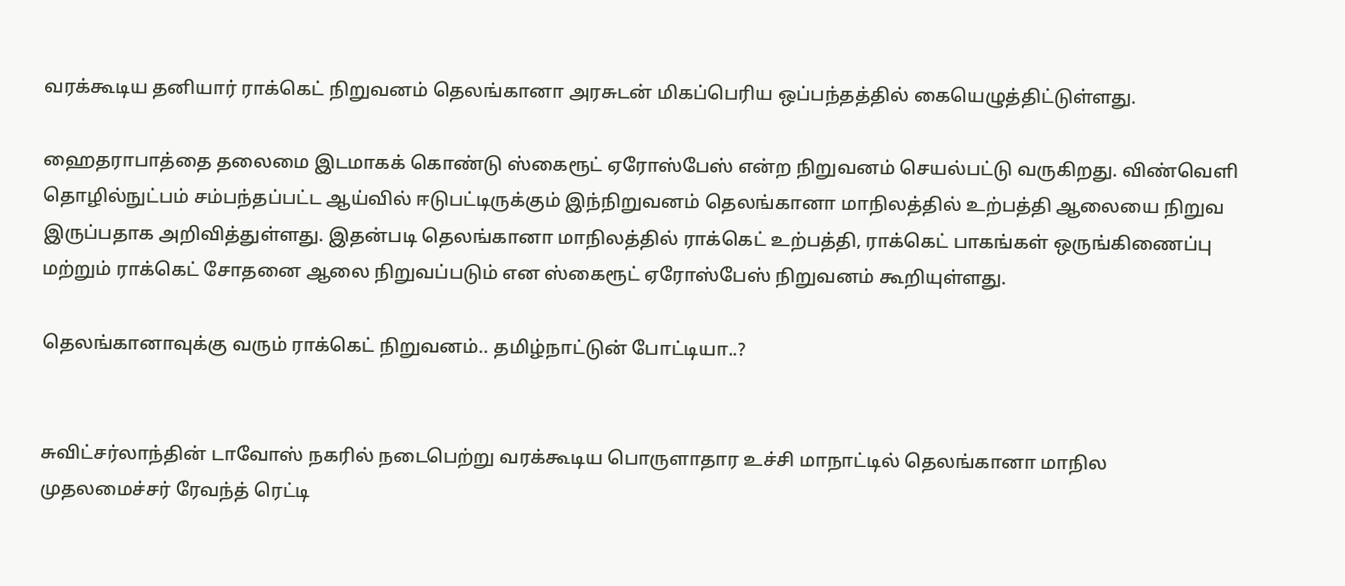வரக்கூடிய தனியார் ராக்கெட் நிறுவனம் தெலங்கானா அரசுடன் மிகப்பெரிய ஒப்பந்தத்தில் கையெழுத்திட்டுள்ளது.

ஹைதராபாத்தை தலைமை இடமாகக் கொண்டு ஸ்கைரூட் ஏரோஸ்பேஸ் என்ற நிறுவனம் செயல்பட்டு வருகிறது. விண்வெளி தொழில்நுட்பம் சம்பந்தப்பட்ட ஆய்வில் ஈடுபட்டிருக்கும் இந்நிறுவனம் தெலங்கானா மாநிலத்தில் உற்பத்தி ஆலையை நிறுவ இருப்பதாக அறிவித்துள்ளது. இதன்படி தெலங்கானா மாநிலத்தில் ராக்கெட் உற்பத்தி, ராக்கெட் பாகங்கள் ஒருங்கிணைப்பு மற்றும் ராக்கெட் சோதனை ஆலை நிறுவப்படும் என ஸ்கைரூட் ஏரோஸ்பேஸ் நிறுவனம் கூறியுள்ளது.

தெலங்கானாவுக்கு வரும் ராக்கெட் நிறுவனம்.. தமிழ்நாட்டுன் போட்டியா..?


சுவிட்சர்லாந்தின் டாவோஸ் நகரில் நடைபெற்று வரக்கூடிய பொருளாதார உச்சி மாநாட்டில் தெலங்கானா மாநில முதலமைச்சர் ரேவந்த் ரெட்டி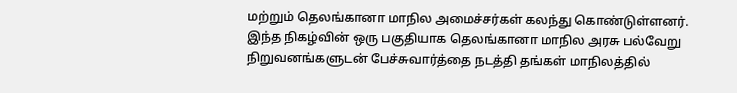மற்றும் தெலங்கானா மாநில அமைச்சர்கள் கலந்து கொண்டுள்ளனர். இந்த நிகழ்வின் ஒரு பகுதியாக தெலங்கானா மாநில அரசு பல்வேறு நிறுவனங்களுடன் பேச்சுவார்த்தை நடத்தி தங்கள் மாநிலத்தில்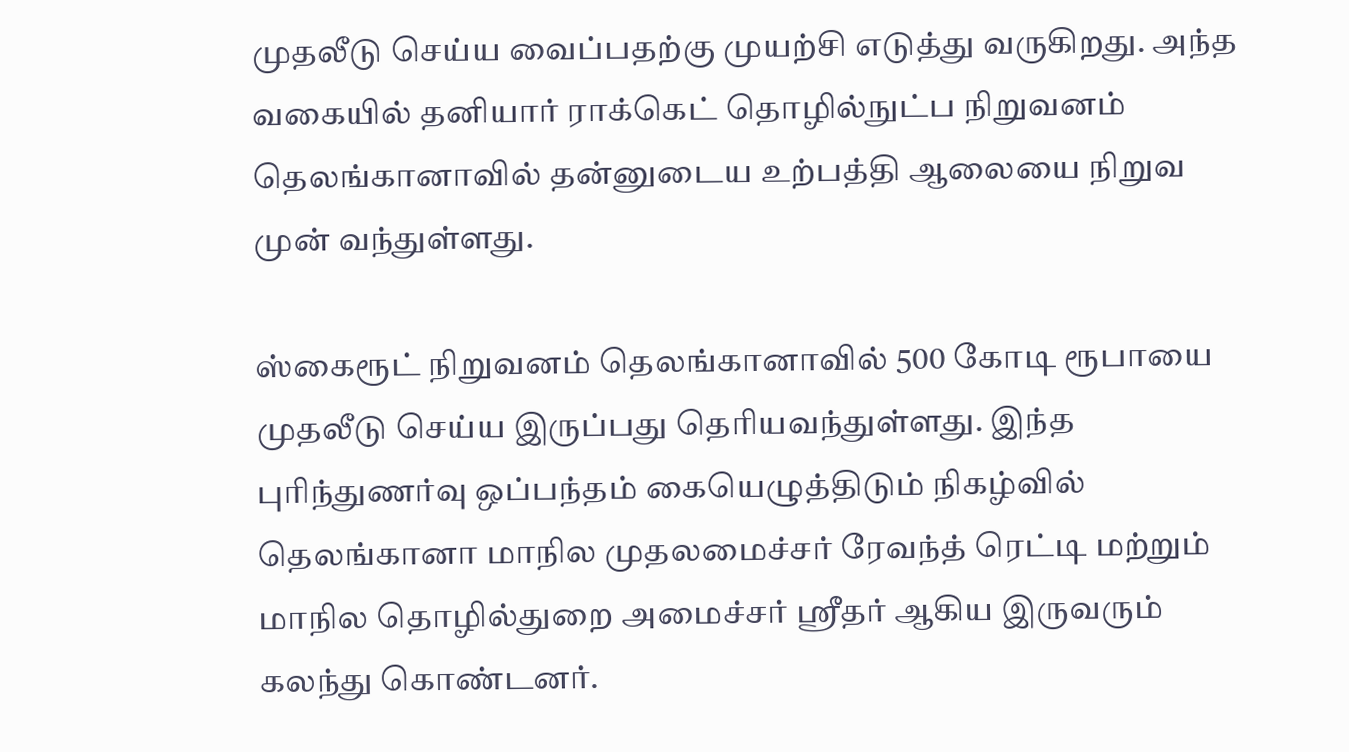முதலீடு செய்ய வைப்பதற்கு முயற்சி எடுத்து வருகிறது. அந்த வகையில் தனியார் ராக்கெட் தொழில்நுட்ப நிறுவனம் தெலங்கானாவில் தன்னுடைய உற்பத்தி ஆலையை நிறுவ முன் வந்துள்ளது.

ஸ்கைரூட் நிறுவனம் தெலங்கானாவில் 500 கோடி ரூபாயை முதலீடு செய்ய இருப்பது தெரியவந்துள்ளது. இந்த புரிந்துணர்வு ஒப்பந்தம் கையெழுத்திடும் நிகழ்வில் தெலங்கானா மாநில முதலமைச்சர் ரேவந்த் ரெட்டி மற்றும் மாநில தொழில்துறை அமைச்சர் ஸ்ரீதர் ஆகிய இருவரும் கலந்து கொண்டனர்.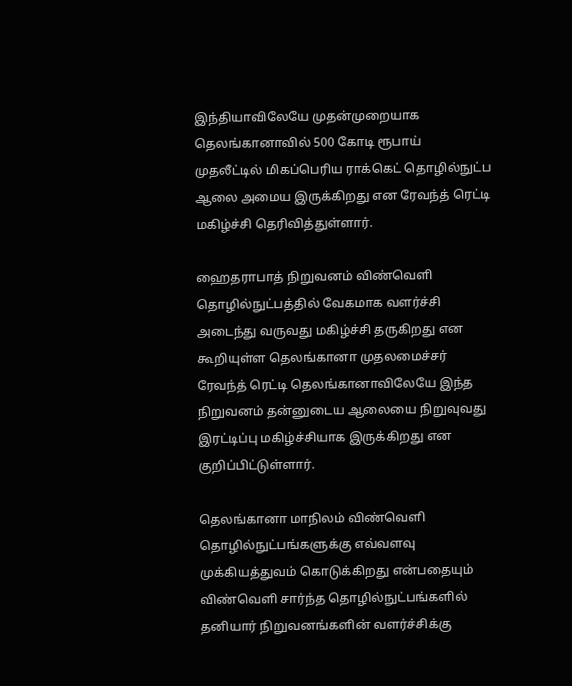இந்தியாவிலேயே முதன்முறையாக தெலங்கானாவில் 500 கோடி ரூபாய் முதலீட்டில் மிகப்பெரிய ராக்கெட் தொழில்நுட்ப ஆலை அமைய இருக்கிறது என ரேவந்த் ரெட்டி மகிழ்ச்சி தெரிவித்துள்ளார்.

ஹைதராபாத் நிறுவனம் விண்வெளி தொழில்நுட்பத்தில் வேகமாக வளர்ச்சி அடைந்து வருவது மகிழ்ச்சி தருகிறது என கூறியுள்ள தெலங்கானா முதலமைச்சர் ரேவந்த் ரெட்டி தெலங்கானாவிலேயே இந்த நிறுவனம் தன்னுடைய ஆலையை நிறுவுவது இரட்டிப்பு மகிழ்ச்சியாக இருக்கிறது என குறிப்பிட்டுள்ளார்.

தெலங்கானா மாநிலம் விண்வெளி தொழில்நுட்பங்களுக்கு எவ்வளவு முக்கியத்துவம் கொடுக்கிறது என்பதையும் விண்வெளி சார்ந்த தொழில்நுட்பங்களில் தனியார் நிறுவனங்களின் வளர்ச்சிக்கு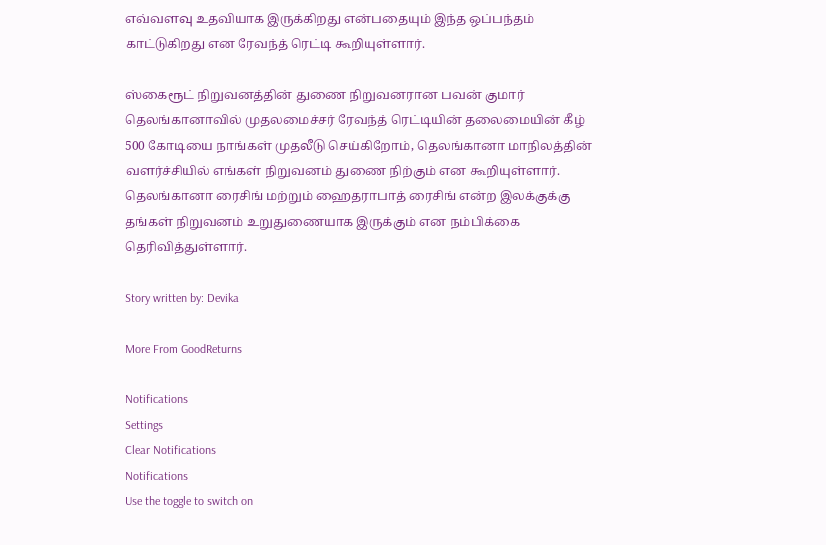எவ்வளவு உதவியாக இருக்கிறது என்பதையும் இந்த ஒப்பந்தம் காட்டுகிறது என ரேவந்த் ரெட்டி கூறியுள்ளார்.

ஸ்கைரூட் நிறுவனத்தின் துணை நிறுவனரான பவன் குமார் தெலங்கானாவில் முதலமைச்சர் ரேவந்த் ரெட்டியின் தலைமையின் கீழ் 500 கோடியை நாங்கள் முதலீடு செய்கிறோம், தெலங்கானா மாநிலத்தின் வளர்ச்சியில் எங்கள் நிறுவனம் துணை நிற்கும் என கூறியுள்ளார். தெலங்கானா ரைசிங் மற்றும் ஹைதராபாத் ரைசிங் என்ற இலக்குக்கு தங்கள் நிறுவனம் உறுதுணையாக இருக்கும் என நம்பிக்கை தெரிவித்துள்ளார்.

Story written by: Devika

More From GoodReturns

Notifications
Settings
Clear Notifications
Notifications
Use the toggle to switch on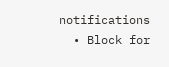notifications
  • Block for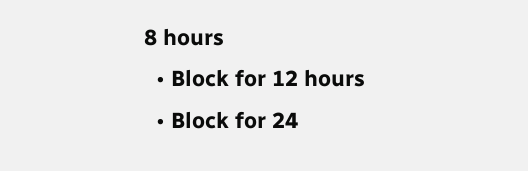8 hours
  • Block for 12 hours
  • Block for 24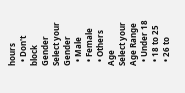hours
  • Don't block
Gender
Select your Gender
  • Male
  • Female
  • Others
Age
Select your Age Range
  • Under 18
  • 18 to 25
  • 26 to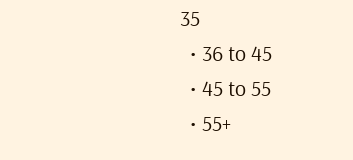35
  • 36 to 45
  • 45 to 55
  • 55+